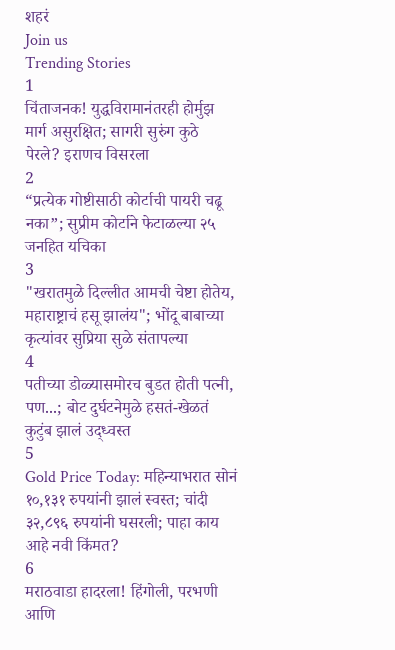शहरं
Join us
Trending Stories
1
चिंताजनक! युद्धविरामानंतरही होर्मुझ मार्ग असुरक्षित; सागरी सुरुंग कुठे पेरले? इराणच विसरला
2
“प्रत्येक गोष्टीसाठी कोर्टाची पायरी चढू नका”; सुप्रीम कोर्टाने फेटाळल्या २५ जनहित यचिका
3
"खरातमुळे दिल्लीत आमची चेष्टा होतेय, महाराष्ट्राचं हसू झालंय"; भोंदू बाबाच्या कृत्यांवर सुप्रिया सुळे संतापल्या
4
पतीच्या डोळ्यासमोरच बुडत होती पत्नी, पण...; बोट दुर्घटनेमुळे हसतं-खेळतं कुटुंब झालं उद्ध्वस्त
5
Gold Price Today: महिन्याभरात सोनं १०,१३१ रुपयांनी झालं स्वस्त; चांदी ३२,८९६ रुपयांनी घसरली; पाहा काय आहे नवी किंमत?
6
मराठवाडा हादरला! हिंगोली, परभणी आणि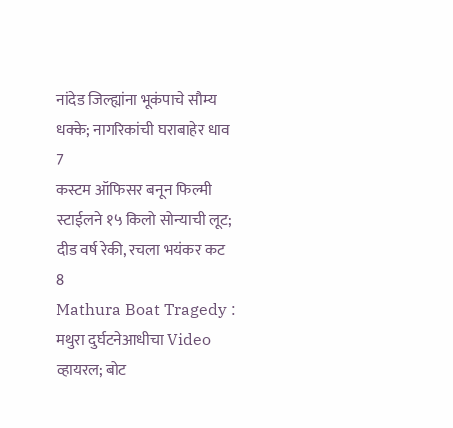नांदेड जिल्ह्यांना भूकंपाचे सौम्य धक्के; नागरिकांची घराबाहेर धाव
7
कस्टम ऑफिसर बनून फिल्मी स्टाईलने १५ किलो सोन्याची लूट; दीड वर्ष रेकी, रचला भयंकर कट
8
Mathura Boat Tragedy : मथुरा दुर्घटनेआधीचा Video व्हायरल; बोट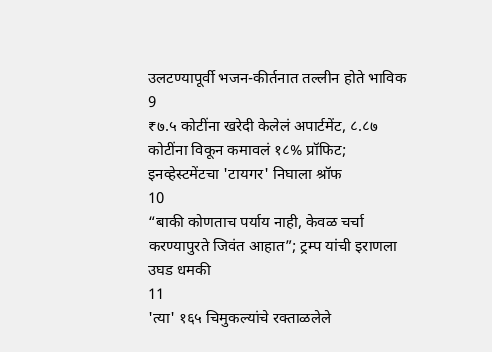उलटण्यापूर्वी भजन-कीर्तनात तल्लीन होते भाविक
9
₹७.५ कोटींना खरेदी केलेलं अपार्टमेंट, ८.८७ कोटींना विकून कमावलं १८% प्रॉफिट; इनव्हेस्टमेंटचा 'टायगर' निघाला श्रॉफ
10
“बाकी कोणताच पर्याय नाही, केवळ चर्चा करण्यापुरते जिवंत आहात”; ट्रम्प यांची इराणला उघड धमकी
11
'त्या' १६५ चिमुकल्यांचे रक्ताळलेले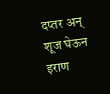दप्तर अन् शूज घेऊन इराण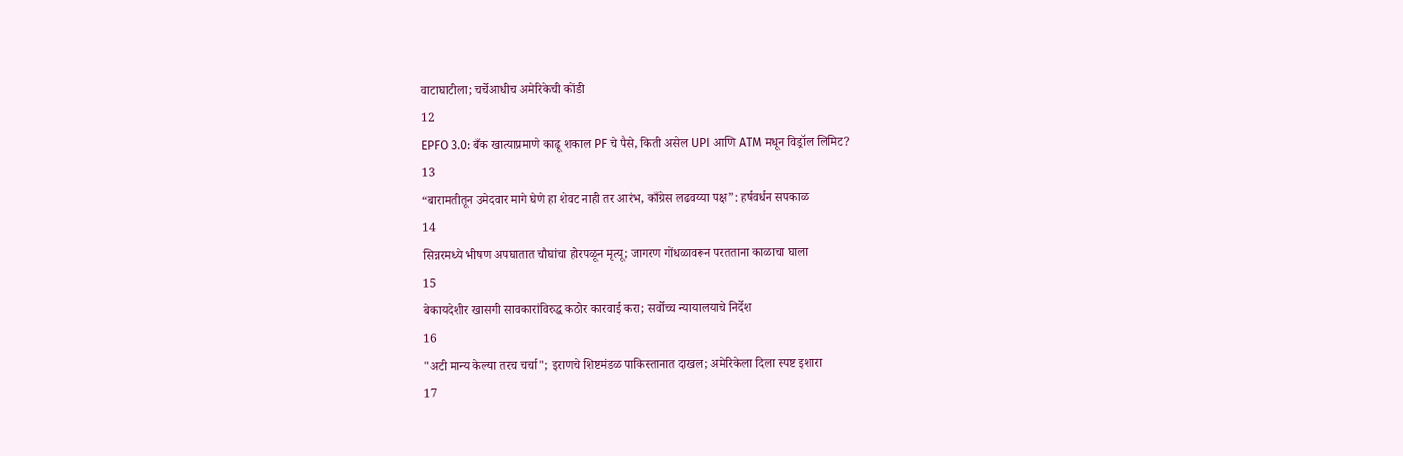वाटाघाटीला; चर्चेआधीच अमेरिकेची कोंडी
12
EPFO 3.0: बँक खात्याप्रमाणे काढू शकाल PF चे पैसे, किती असेल UPI आणि ATM मधून विड्रॉल लिमिट?
13
“बारामतीतून उमेदवार मागे घेणे हा शेवट नाही तर आरंभ, काँग्रेस लढवय्या पक्ष”: हर्षवर्धन सपकाळ
14
सिन्नरमध्ये भीषण अपघातात चौघांचा होरपळून मृत्यू; जागरण गोंधळावरून परतताना काळाचा घाला
15
बेकायदेशीर खासगी सावकारांविरुद्ध कठोर कारवाई करा; सर्वोच्च न्यायालयाचे निर्देश
16
"अटी मान्य केल्या तरच चर्चा"; इराणचे शिष्टमंडळ पाकिस्तानात दाखल; अमेरिकेला दिला स्पष्ट इशारा
17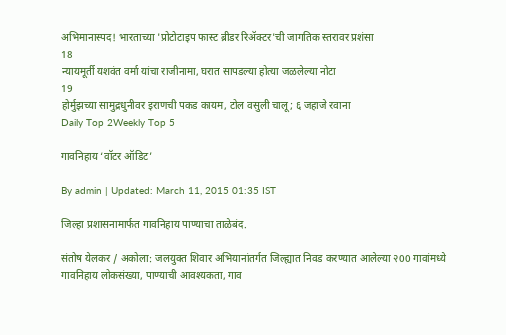अभिमानास्पद! भारताच्या 'प्रोटोटाइप फास्ट ब्रीडर रिॲक्टर'ची जागतिक स्तरावर प्रशंसा
18
न्यायमूर्ती यशवंत वर्मा यांचा राजीनामा, घरात सापडल्या होत्या जळलेल्या नोटा
19
होर्मुझच्या सामुद्रधुनीवर इराणची पकड कायम, टोल वसुली चालू; ६ जहाजे रवाना
Daily Top 2Weekly Top 5

गावनिहाय ‘वॉटर ऑडिट’

By admin | Updated: March 11, 2015 01:35 IST

जिल्हा प्रशासनामार्फत गावनिहाय पाण्याचा ताळेबंद.

संतोष येलकर / अकोला: जलयुक्त शिवार अभियानांतर्गत जिल्ह्यात निवड करण्यात आलेल्या २00 गावांमध्ये गावनिहाय लोकसंख्या, पाण्याची आवश्यकता, गाव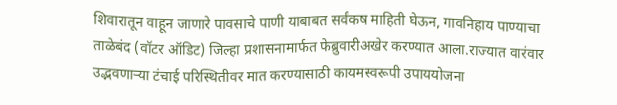शिवारातून वाहून जाणारे पावसाचे पाणी याबाबत सर्वंकष माहिती घेऊन, गावनिहाय पाण्याचा ताळेबंद (वॉटर ऑडिट) जिल्हा प्रशासनामार्फत फेब्रुवारीअखेर करण्यात आला.राज्यात वारंवार उद्भवणार्‍या टंचाई परिस्थितीवर मात करण्यासाठी कायमस्वरूपी उपाययोजना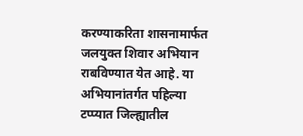करण्याकरिता शासनामार्फत जलयुक्त शिवार अभियान राबविण्यात येत आहे. या अभियानांतर्गत पहिल्या टप्प्यात जिल्ह्यातील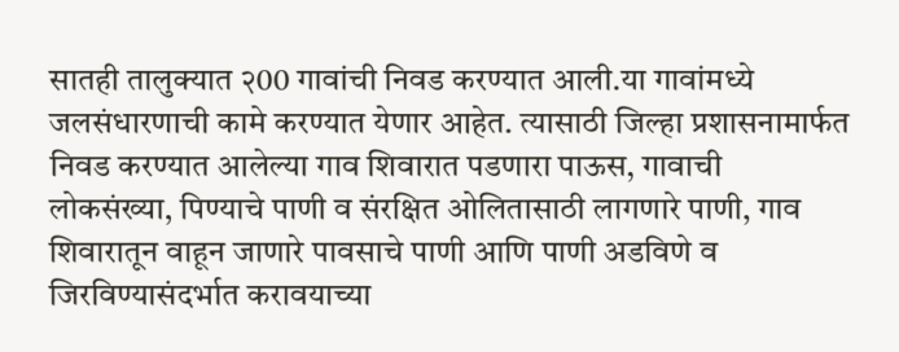सातही तालुक्यात २00 गावांची निवड करण्यात आली.या गावांमध्ये जलसंधारणाची कामे करण्यात येणार आहेत. त्यासाठी जिल्हा प्रशासनामार्फत निवड करण्यात आलेल्या गाव शिवारात पडणारा पाऊस, गावाची लोकसंख्या, पिण्याचे पाणी व संरक्षित ओलितासाठी लागणारे पाणी, गाव शिवारातून वाहून जाणारे पावसाचे पाणी आणि पाणी अडविणे व जिरविण्यासंदर्भात करावयाच्या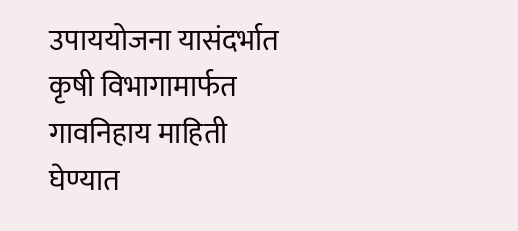उपाययोजना यासंदर्भात कृषी विभागामार्फत गावनिहाय माहिती घेण्यात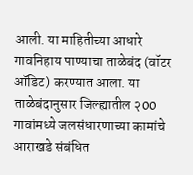आली. या माहितीच्या आधारे गावनिहाय पाण्याचा ताळेबंद (वॉटर ऑडिट) करण्यात आला. या ताळेबंदानुसार जिल्ह्यातील २00 गावांमध्ये जलसंधारणाच्या कामांचे आराखडे संबंधित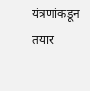यंत्रणांकडून तयार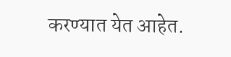करण्यात येत आहेत.